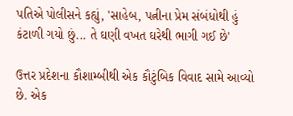પતિએ પોલીસને કહ્યું, 'સાહેબ, પત્નીના પ્રેમ સંબંધોથી હું કંટાળી ગયો છું... તે ઘણી વખત ઘરેથી ભાગી ગઈ છે'

ઉત્તર પ્રદેશના કૌશામ્બીથી એક કૌટુંબિક વિવાદ સામે આવ્યો છે. એક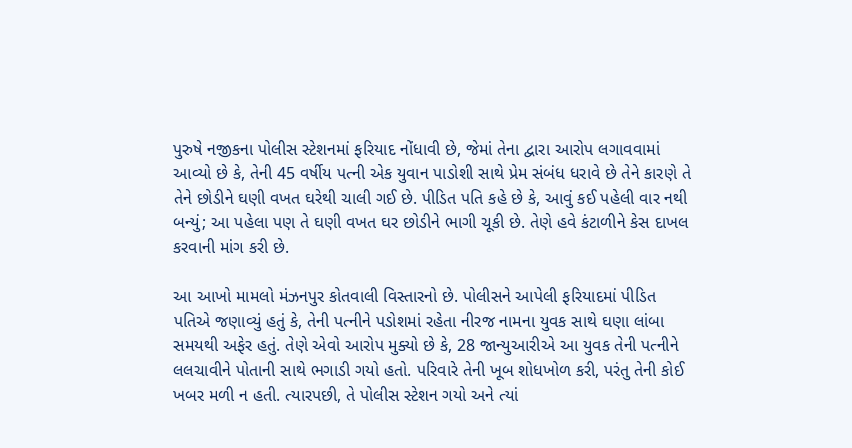પુરુષે નજીકના પોલીસ સ્ટેશનમાં ફરિયાદ નોંધાવી છે, જેમાં તેના દ્વારા આરોપ લગાવવામાં આવ્યો છે કે, તેની 45 વર્ષીય પત્ની એક યુવાન પાડોશી સાથે પ્રેમ સંબંધ ધરાવે છે તેને કારણે તે તેને છોડીને ઘણી વખત ઘરેથી ચાલી ગઈ છે. પીડિત પતિ કહે છે કે, આવું કઈ પહેલી વાર નથી બન્યું; આ પહેલા પણ તે ઘણી વખત ઘર છોડીને ભાગી ચૂકી છે. તેણે હવે કંટાળીને કેસ દાખલ કરવાની માંગ કરી છે.

આ આખો મામલો મંઝનપુર કોતવાલી વિસ્તારનો છે. પોલીસને આપેલી ફરિયાદમાં પીડિત પતિએ જણાવ્યું હતું કે, તેની પત્નીને પડોશમાં રહેતા નીરજ નામના યુવક સાથે ઘણા લાંબા સમયથી અફેર હતું. તેણે એવો આરોપ મુક્યો છે કે, 28 જાન્યુઆરીએ આ યુવક તેની પત્નીને લલચાવીને પોતાની સાથે ભગાડી ગયો હતો. પરિવારે તેની ખૂબ શોધખોળ કરી, પરંતુ તેની કોઈ ખબર મળી ન હતી. ત્યારપછી, તે પોલીસ સ્ટેશન ગયો અને ત્યાં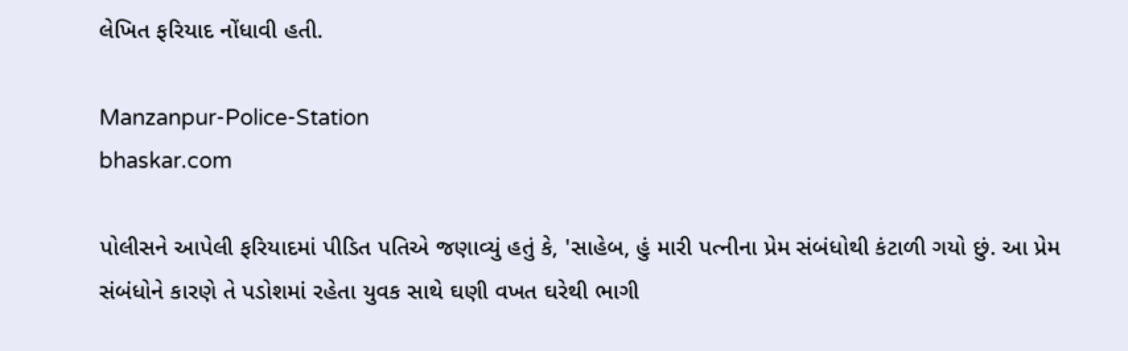લેખિત ફરિયાદ નોંધાવી હતી.

Manzanpur-Police-Station
bhaskar.com

પોલીસને આપેલી ફરિયાદમાં પીડિત પતિએ જણાવ્યું હતું કે, 'સાહેબ, હું મારી પત્નીના પ્રેમ સંબંધોથી કંટાળી ગયો છું. આ પ્રેમ સંબંધોને કારણે તે પડોશમાં રહેતા યુવક સાથે ઘણી વખત ઘરેથી ભાગી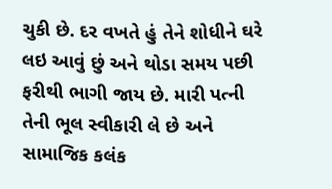ચુકી છે. દર વખતે હું તેને શોધીને ઘરે લઇ આવું છું અને થોડા સમય પછી ફરીથી ભાગી જાય છે. મારી પત્ની તેની ભૂલ સ્વીકારી લે છે અને સામાજિક કલંક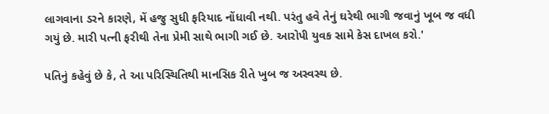લાગવાના ડરને કારણે, મેં હજુ સુધી ફરિયાદ નોંધાવી નથી. પરંતુ હવે તેનું ઘરેથી ભાગી જવાનું ખૂબ જ વધી ગયું છે. મારી પત્ની ફરીથી તેના પ્રેમી સાથે ભાગી ગઈ છે. આરોપી યુવક સામે કેસ દાખલ કરો.'

પતિનું કહેવું છે કે, તે આ પરિસ્થિતિથી માનસિક રીતે ખુબ જ અસ્વસ્થ છે.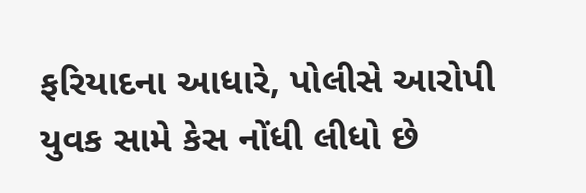ફરિયાદના આધારે, પોલીસે આરોપી યુવક સામે કેસ નોંધી લીધો છે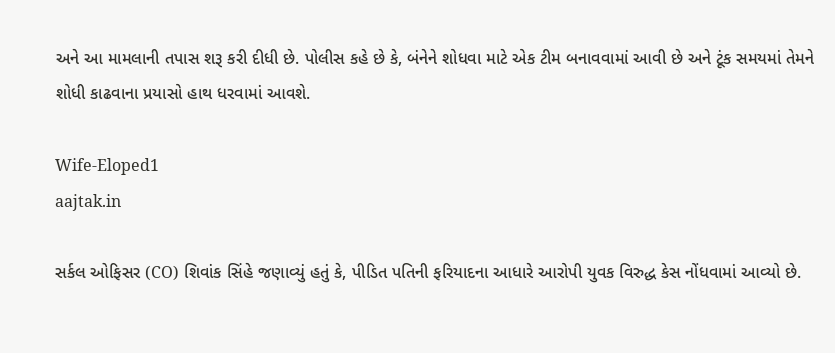અને આ મામલાની તપાસ શરૂ કરી દીધી છે. પોલીસ કહે છે કે, બંનેને શોધવા માટે એક ટીમ બનાવવામાં આવી છે અને ટૂંક સમયમાં તેમને શોધી કાઢવાના પ્રયાસો હાથ ધરવામાં આવશે.

Wife-Eloped1
aajtak.in

સર્કલ ઓફિસર (CO) શિવાંક સિંહે જણાવ્યું હતું કે, પીડિત પતિની ફરિયાદના આધારે આરોપી યુવક વિરુદ્ધ કેસ નોંધવામાં આવ્યો છે.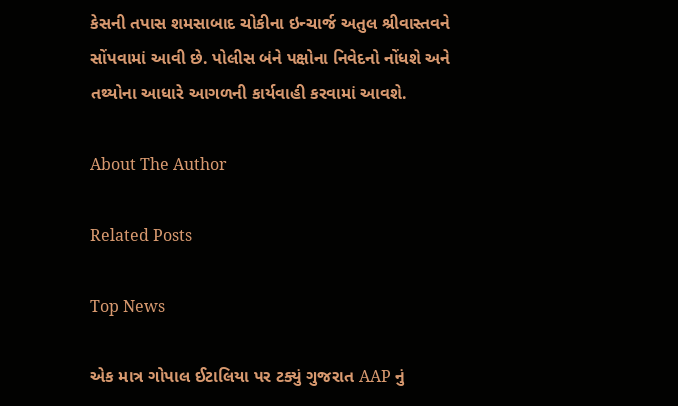કેસની તપાસ શમસાબાદ ચોકીના ઇન્ચાર્જ અતુલ શ્રીવાસ્તવને સોંપવામાં આવી છે. પોલીસ બંને પક્ષોના નિવેદનો નોંધશે અને તથ્યોના આધારે આગળની કાર્યવાહી કરવામાં આવશે.

About The Author

Related Posts

Top News

એક માત્ર ગોપાલ ઈટાલિયા પર ટક્યું ગુજરાત AAP નું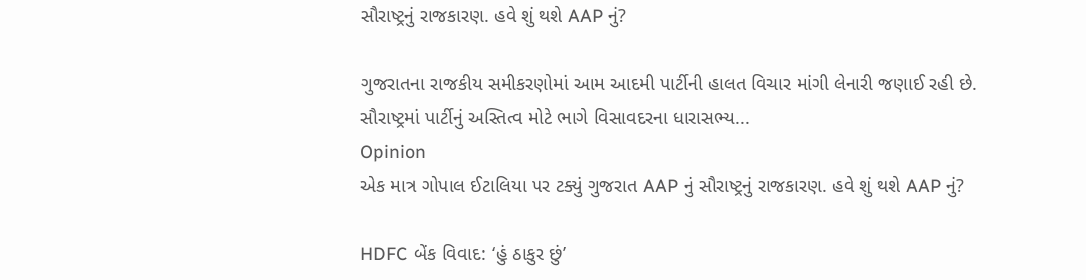સૌરાષ્ટ્રનું રાજકારણ. હવે શું થશે AAP નું?

ગુજરાતના રાજકીય સમીકરણોમાં આમ આદમી પાર્ટીની હાલત વિચાર માંગી લેનારી જણાઈ રહી છે. સૌરાષ્ટ્રમાં પાર્ટીનું અસ્તિત્વ મોટે ભાગે વિસાવદરના ધારાસભ્ય...
Opinion
એક માત્ર ગોપાલ ઈટાલિયા પર ટક્યું ગુજરાત AAP નું સૌરાષ્ટ્રનું રાજકારણ. હવે શું થશે AAP નું?

HDFC બેંક વિવાદ: ‘હું ઠાકુર છું’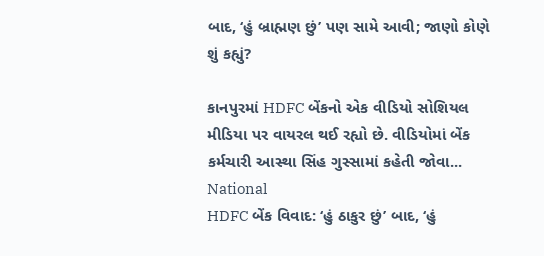બાદ, ‘હું બ્રાહ્મણ છું’ પણ સામે આવી; જાણો કોણે શું કહ્યું?

કાનપુરમાં HDFC બેંકનો એક વીડિયો સોશિયલ મીડિયા પર વાયરલ થઈ રહ્યો છે. વીડિયોમાં બેંક કર્મચારી આસ્થા સિંહ ગુસ્સામાં કહેતી જોવા...
National
HDFC બેંક વિવાદ: ‘હું ઠાકુર છું’ બાદ, ‘હું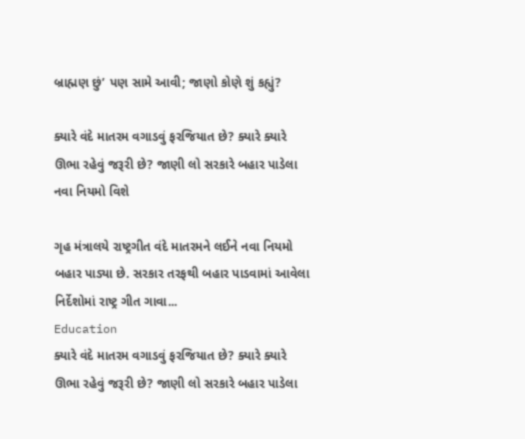બ્રાહ્મણ છું’ પણ સામે આવી; જાણો કોણે શું કહ્યું?

ક્યારે વંદે માતરમ વગાડવું ફરજિયાત છે? ક્યારે ક્યારે ઊભા રહેવું જરૂરી છે? જાણી લો સરકારે બહાર પાડેલા નવા નિયમો વિશે

ગૃહ મંત્રાલયે રાષ્ટ્રગીત વંદે માતરમને લઈને નવા નિયમો બહાર પાડ્યા છે. સરકાર તરફથી બહાર પાડવામાં આવેલા નિર્દેશોમાં રાષ્ટ્ર ગીત ગાવા...
Education
ક્યારે વંદે માતરમ વગાડવું ફરજિયાત છે? ક્યારે ક્યારે ઊભા રહેવું જરૂરી છે? જાણી લો સરકારે બહાર પાડેલા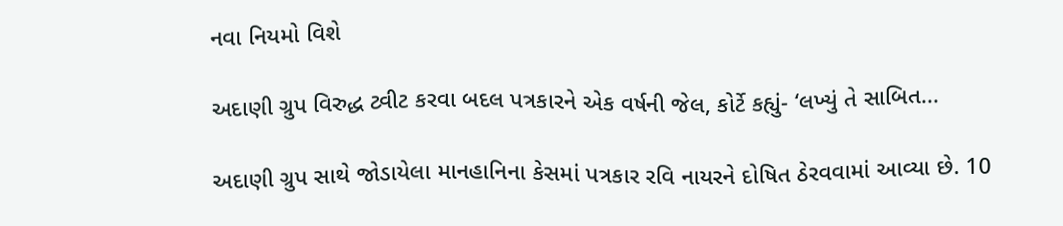નવા નિયમો વિશે

અદાણી ગ્રુપ વિરુદ્ધ ટ્વીટ કરવા બદલ પત્રકારને એક વર્ષની જેલ, કોર્ટે કહ્યું- ‘લખ્યું તે સાબિત...

અદાણી ગ્રુપ સાથે જોડાયેલા માનહાનિના કેસમાં પત્રકાર રવિ નાયરને દોષિત ઠેરવવામાં આવ્યા છે. 10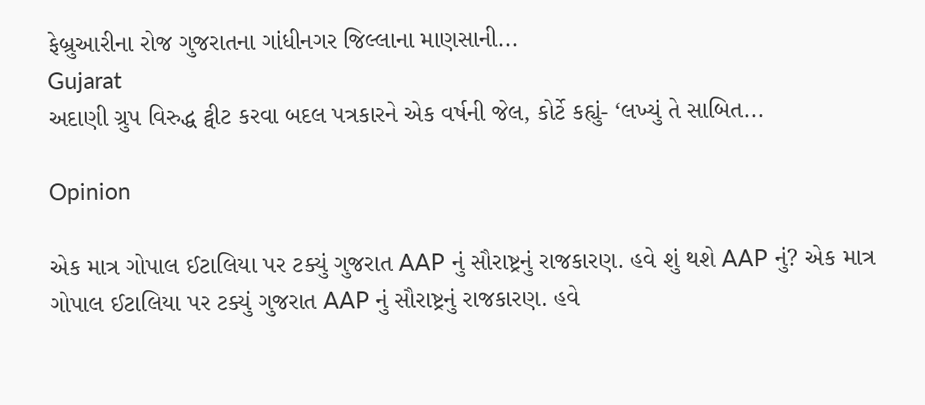ફેબ્રુઆરીના રોજ ગુજરાતના ગાંધીનગર જિલ્લાના માણસાની...
Gujarat
અદાણી ગ્રુપ વિરુદ્ધ ટ્વીટ કરવા બદલ પત્રકારને એક વર્ષની જેલ, કોર્ટે કહ્યું- ‘લખ્યું તે સાબિત...

Opinion

એક માત્ર ગોપાલ ઈટાલિયા પર ટક્યું ગુજરાત AAP નું સૌરાષ્ટ્રનું રાજકારણ. હવે શું થશે AAP નું? એક માત્ર ગોપાલ ઈટાલિયા પર ટક્યું ગુજરાત AAP નું સૌરાષ્ટ્રનું રાજકારણ. હવે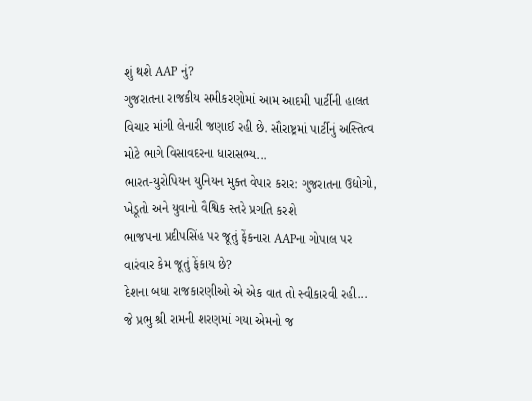શું થશે AAP નું?
ગુજરાતના રાજકીય સમીકરણોમાં આમ આદમી પાર્ટીની હાલત વિચાર માંગી લેનારી જણાઈ રહી છે. સૌરાષ્ટ્રમાં પાર્ટીનું અસ્તિત્વ મોટે ભાગે વિસાવદરના ધારાસભ્ય...
ભારત-યુરોપિયન યુનિયન મુક્ત વેપાર કરાર: ગુજરાતના ઉદ્યોગો, ખેડૂતો અને યુવાનો વૈશ્વિક સ્તરે પ્રગતિ કરશે
ભાજપના પ્રદીપસિંહ પર જૂતું ફેંકનારા AAPના ગોપાલ પર વારંવાર કેમ જૂતું ફેંકાય છે?
દેશના બધા રાજકારણીઓ એ એક વાત તો સ્વીકારવી રહી... જે પ્રભુ શ્રી રામની શરણમાં ગયા એમનો જ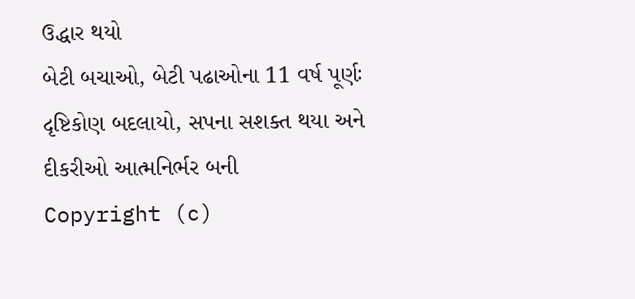ઉદ્ધાર થયો
બેટી બચાઓ, બેટી પઢાઓના 11 વર્ષ પૂર્ણઃ દૃષ્ટિકોણ બદલાયો, સપના સશક્ત થયા અને દીકરીઓ આત્મનિર્ભર બની
Copyright (c)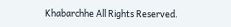Khabarchhe All Rights Reserved.